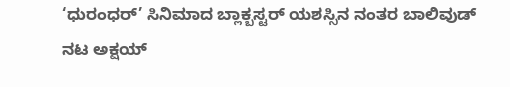‘ಧುರಂಧರ್’ ಸಿನಿಮಾದ ಬ್ಲಾಕ್ಬಸ್ಟರ್ ಯಶಸ್ಸಿನ ನಂತರ ಬಾಲಿವುಡ್ ನಟ ಅಕ್ಷಯ್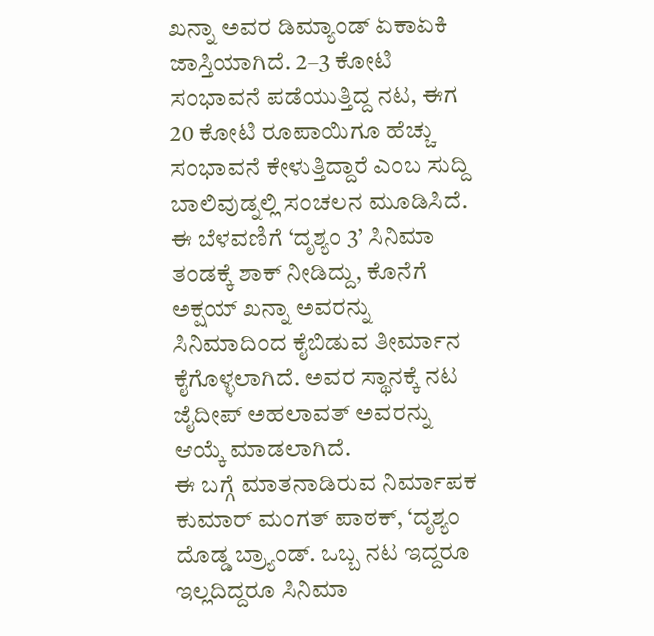ಖನ್ನಾ ಅವರ ಡಿಮ್ಯಾಂಡ್ ಏಕಾಏಕಿ ಜಾಸ್ತಿಯಾಗಿದೆ. 2–3 ಕೋಟಿ ಸಂಭಾವನೆ ಪಡೆಯುತ್ತಿದ್ದ ನಟ, ಈಗ 20 ಕೋಟಿ ರೂಪಾಯಿಗೂ ಹೆಚ್ಚು ಸಂಭಾವನೆ ಕೇಳುತ್ತಿದ್ದಾರೆ ಎಂಬ ಸುದ್ದಿ ಬಾಲಿವುಡ್ನಲ್ಲಿ ಸಂಚಲನ ಮೂಡಿಸಿದೆ.
ಈ ಬೆಳವಣಿಗೆ ‘ದೃಶ್ಯಂ 3’ ಸಿನಿಮಾ ತಂಡಕ್ಕೆ ಶಾಕ್ ನೀಡಿದ್ದು, ಕೊನೆಗೆ ಅಕ್ಷಯ್ ಖನ್ನಾ ಅವರನ್ನು ಸಿನಿಮಾದಿಂದ ಕೈಬಿಡುವ ತೀರ್ಮಾನ ಕೈಗೊಳ್ಳಲಾಗಿದೆ. ಅವರ ಸ್ಥಾನಕ್ಕೆ ನಟ ಜೈದೀಪ್ ಅಹಲಾವತ್ ಅವರನ್ನು ಆಯ್ಕೆ ಮಾಡಲಾಗಿದೆ.
ಈ ಬಗ್ಗೆ ಮಾತನಾಡಿರುವ ನಿರ್ಮಾಪಕ ಕುಮಾರ್ ಮಂಗತ್ ಪಾಠಕ್, ‘ದೃಶ್ಯಂ ದೊಡ್ಡ ಬ್ರ್ಯಾಂಡ್. ಒಬ್ಬ ನಟ ಇದ್ದರೂ ಇಲ್ಲದಿದ್ದರೂ ಸಿನಿಮಾ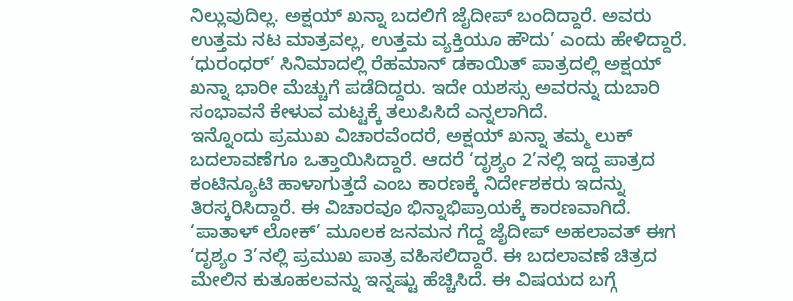ನಿಲ್ಲುವುದಿಲ್ಲ. ಅಕ್ಷಯ್ ಖನ್ನಾ ಬದಲಿಗೆ ಜೈದೀಪ್ ಬಂದಿದ್ದಾರೆ. ಅವರು ಉತ್ತಮ ನಟ ಮಾತ್ರವಲ್ಲ, ಉತ್ತಮ ವ್ಯಕ್ತಿಯೂ ಹೌದು’ ಎಂದು ಹೇಳಿದ್ದಾರೆ.
‘ಧುರಂಧರ್’ ಸಿನಿಮಾದಲ್ಲಿ ರೆಹಮಾನ್ ಡಕಾಯಿತ್ ಪಾತ್ರದಲ್ಲಿ ಅಕ್ಷಯ್ ಖನ್ನಾ ಭಾರೀ ಮೆಚ್ಚುಗೆ ಪಡೆದಿದ್ದರು. ಇದೇ ಯಶಸ್ಸು ಅವರನ್ನು ದುಬಾರಿ ಸಂಭಾವನೆ ಕೇಳುವ ಮಟ್ಟಕ್ಕೆ ತಲುಪಿಸಿದೆ ಎನ್ನಲಾಗಿದೆ.
ಇನ್ನೊಂದು ಪ್ರಮುಖ ವಿಚಾರವೆಂದರೆ, ಅಕ್ಷಯ್ ಖನ್ನಾ ತಮ್ಮ ಲುಕ್ ಬದಲಾವಣೆಗೂ ಒತ್ತಾಯಿಸಿದ್ದಾರೆ. ಆದರೆ ‘ದೃಶ್ಯಂ 2’ನಲ್ಲಿ ಇದ್ದ ಪಾತ್ರದ ಕಂಟಿನ್ಯೂಟಿ ಹಾಳಾಗುತ್ತದೆ ಎಂಬ ಕಾರಣಕ್ಕೆ ನಿರ್ದೇಶಕರು ಇದನ್ನು ತಿರಸ್ಕರಿಸಿದ್ದಾರೆ. ಈ ವಿಚಾರವೂ ಭಿನ್ನಾಭಿಪ್ರಾಯಕ್ಕೆ ಕಾರಣವಾಗಿದೆ.
‘ಪಾತಾಳ್ ಲೋಕ್’ ಮೂಲಕ ಜನಮನ ಗೆದ್ದ ಜೈದೀಪ್ ಅಹಲಾವತ್ ಈಗ ‘ದೃಶ್ಯಂ 3’ನಲ್ಲಿ ಪ್ರಮುಖ ಪಾತ್ರ ವಹಿಸಲಿದ್ದಾರೆ. ಈ ಬದಲಾವಣೆ ಚಿತ್ರದ ಮೇಲಿನ ಕುತೂಹಲವನ್ನು ಇನ್ನಷ್ಟು ಹೆಚ್ಚಿಸಿದೆ. ಈ ವಿಷಯದ ಬಗ್ಗೆ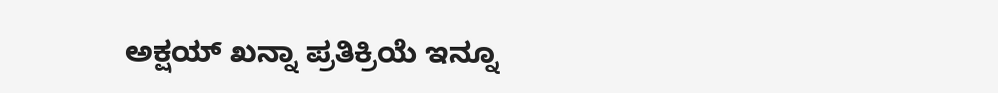ಅಕ್ಷಯ್ ಖನ್ನಾ ಪ್ರತಿಕ್ರಿಯೆ ಇನ್ನೂ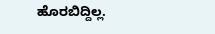ಹೊರಬಿದ್ದಿಲ್ಲ.